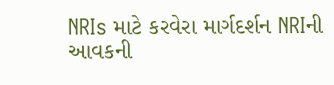NRIs માટે કરવેરા માર્ગદર્શન NRIની આવકની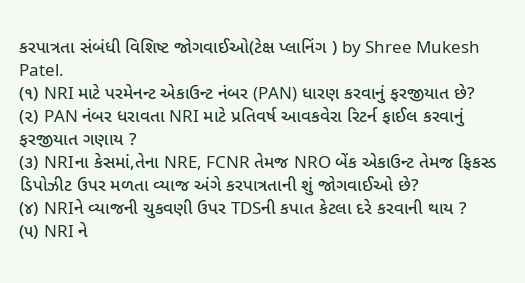કરપાત્રતા સંબંધી વિશિષ્ટ જોગવાઈઓ(ટેક્ષ પ્લાનિંગ ) by Shree Mukesh Patel.
(૧) NRI માટે પરમેનન્ટ એકાઉન્ટ નંબર (PAN) ધારણ કરવાનું ફરજીયાત છે?
(૨) PAN નંબર ધરાવતા NRI માટે પ્રતિવર્ષ આવકવેરા રિટર્ન ફાઈલ કરવાનું ફરજીયાત ગણાય ?
(૩) NRIના કેસમાં,તેના NRE, FCNR તેમજ NRO બેંક એકાઉન્ટ તેમજ ફિકસ્ડ ડિપોઝીટ ઉપર મળતા વ્યાજ અંગે કરપાત્રતાની શું જોગવાઈઓ છે?
(૪) NRIને વ્યાજની ચુકવણી ઉપર TDSની કપાત કેટલા દરે કરવાની થાય ?
(૫) NRI ને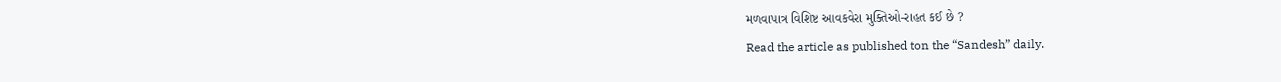મળવાપાત્ર વિશિષ્ટ આવકવેરા મુક્તિઓ-રાહત કઈ છે ?
Read the article as published ton the “Sandesh” daily.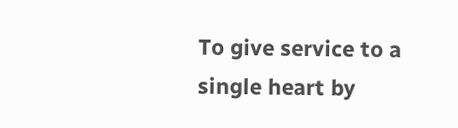To give service to a single heart by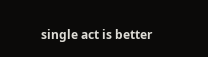single act is better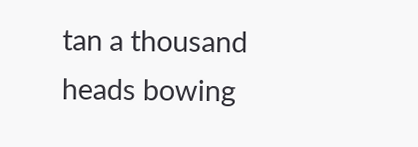tan a thousand heads bowing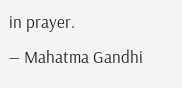in prayer.
— Mahatma Gandhi